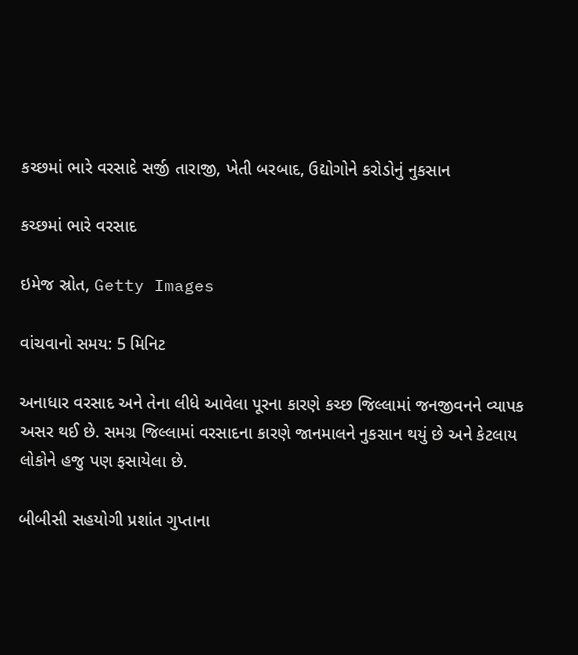કચ્છમાં ભારે વરસાદે સર્જી તારાજી, ખેતી બરબાદ, ઉદ્યોગોને કરોડોનું નુકસાન

કચ્છમાં ભારે વરસાદ

ઇમેજ સ્રોત, Getty Images

વાંચવાનો સમય: 5 મિનિટ

અનાધાર વરસાદ અને તેના લીધે આવેલા પૂરના કારણે કચ્છ જિલ્લામાં જનજીવનને વ્યાપક અસર થઈ છે. સમગ્ર જિલ્લામાં વરસાદના કારણે જાનમાલને નુકસાન થયું છે અને કેટલાય લોકોને હજુ પણ ફસાયેલા છે.

બીબીસી સહયોગી પ્રશાંત ગુપ્તાના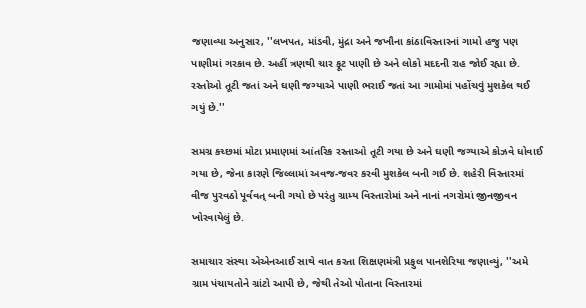જણાવ્યા અનુસાર, ''લખપત, માંડવી, મુંદ્રા અને જખૌના કાંઠાવિસ્તારનાં ગામો હજુ પણ પાણીમાં ગરકાવ છે. અહીં ત્રણથી ચાર ફૂટ પાણી છે અને લોકો મદદની રાહ જોઈ રહ્યા છે. રસ્તોઓ તૂટી જતાં અને ઘણી જગ્યાએ પાણી ભરાઈ જતાં આ ગામોમાં પહોંચવું મુશકેલ થઈ ગયું છે.''

સમગ્ર કચ્છમાં મોટા પ્રમાણમાં આંતરિક રસ્તાઓ તૂટી ગયા છે અને ઘણી જગ્યાએ કોઝવે ધોવાઈ ગયા છે, જેના કારણે જિલ્લામાં અવજ-જવર કરવી મુશકેલ બની ગઈ છે. શહેરી વિસ્તારમાં વીજ પુરવઠો પૂર્વવત્ બની ગયો છે પરંતુ ગ્રામ્ય વિસ્તારોમાં અને નાનાં નગરોમાં જીનજીવન ખોરવાયેલું છે.

સમાચાર સંસ્થા એએનઆઈ સાથે વાત કરતા શિક્ષણમંત્રી પ્રફુલ પાનશેરિયા જણાવ્યું, ''અમે ગ્રામ પંચાયતોને ગ્રાંટો આપી છે, જેથી તેઓ પોતાના વિસ્તારમાં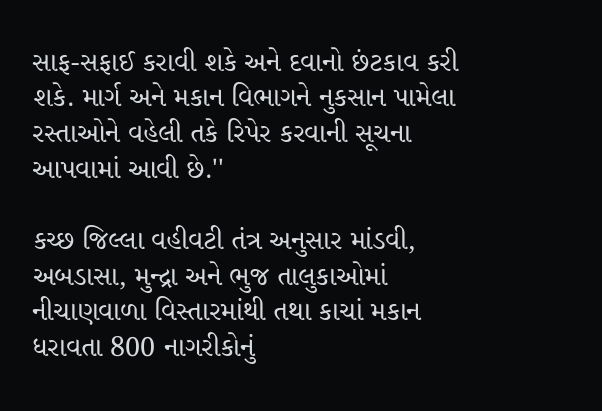સાફ-સફાઈ કરાવી શકે અને દવાનો છંટકાવ કરી શકે. માર્ગ અને મકાન વિભાગને નુકસાન પામેલા રસ્તાઓને વહેલી તકે રિપેર કરવાની સૂચના આપવામાં આવી છે.''

કચ્છ જિલ્લા વહીવટી તંત્ર અનુસાર માંડવી, અબડાસા, મુન્દ્રા અને ભુજ તાલુકાઓમાં નીચાણવાળા વિસ્તારમાંથી તથા કાચાં મકાન ધરાવતા 800 નાગરીકોનું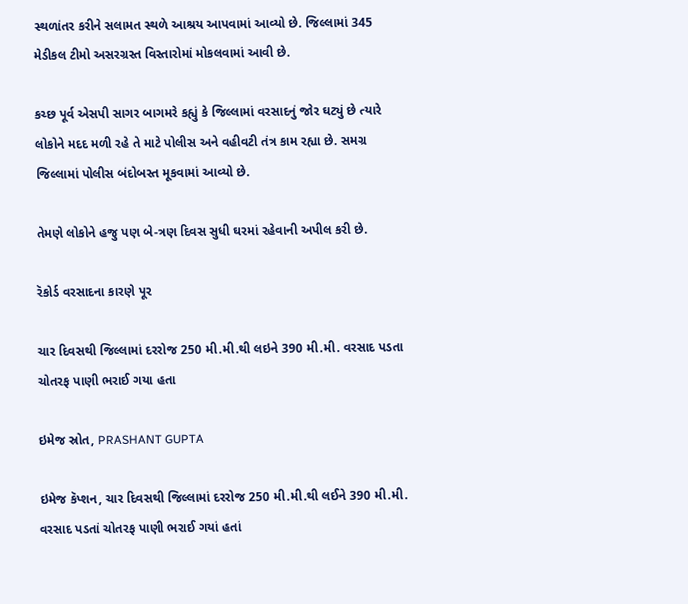સ્થળાંતર કરીને સલામત સ્થળે આશ્રય આપવામાં આવ્યો છે. જિલ્લામાં 345 મેડીકલ ટીમો અસરગ્રસ્ત વિસ્તારોમાં મોકલવામાં આવી છે.

કચ્છ પૂર્વ એસપી સાગર બાગમરે કહ્યું કે જિલ્લામાં વરસાદનું જોર ઘટ્યું છે ત્યારે લોકોને મદદ મળી રહે તે માટે પોલીસ અને વહીવટી તંત્ર કામ રહ્યા છે. સમગ્ર જિલ્લામાં પોલીસ બંદોબસ્ત મૂકવામાં આવ્યો છે.

તેમણે લોકોને હજુ પણ બે-ત્રણ દિવસ સુધી ઘરમાં રહેવાની અપીલ કરી છે.

રૅકોર્ડ વરસાદના કારણે પૂર

ચાર દિવસથી જિલ્લામાં દરરોજ 250 મી.મી.થી લઇને 390 મી.મી. વરસાદ પડતા ચોતરફ પાણી ભરાઈ ગયા હતા

ઇમેજ સ્રોત, PRASHANT GUPTA

ઇમેજ કૅપ્શન, ચાર દિવસથી જિલ્લામાં દરરોજ 250 મી.મી.થી લઈને 390 મી.મી. વરસાદ પડતાં ચોતરફ પાણી ભરાઈ ગયાં હતાં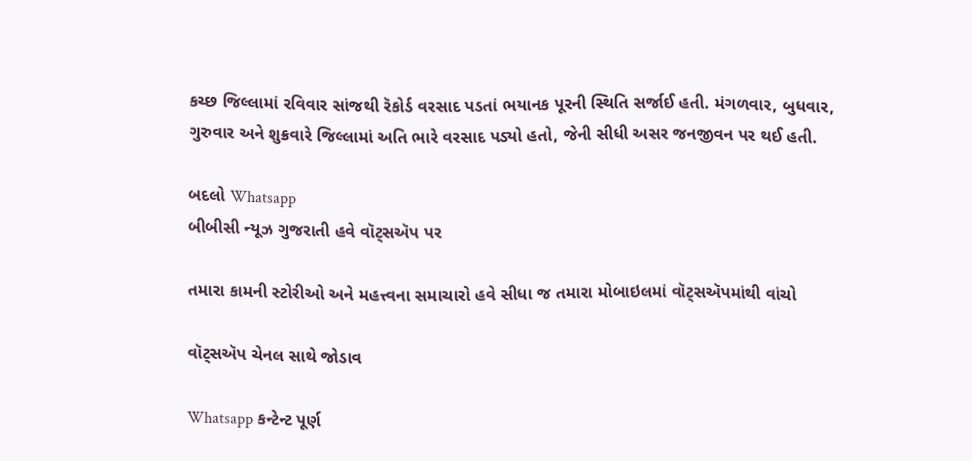કચ્છ જિલ્લામાં રવિવાર સાંજથી રૅકોર્ડ વરસાદ પડતાં ભયાનક પૂરની સ્થિતિ સર્જાઈ હતી. મંગળવાર, બુધવાર, ગુરુવાર અને શુક્રવારે જિલ્લામાં અતિ ભારે વરસાદ પડ્યો હતો, જેની સીધી અસર જનજીવન પર થઈ હતી.

બદલો Whatsapp
બીબીસી ન્યૂઝ ગુજરાતી હવે વૉટ્સઍપ પર

તમારા કામની સ્ટોરીઓ અને મહત્ત્વના સમાચારો હવે સીધા જ તમારા મોબાઇલમાં વૉટ્સઍપમાંથી વાંચો

વૉટ્સઍપ ચેનલ સાથે જોડાવ

Whatsapp કન્ટેન્ટ પૂર્ણ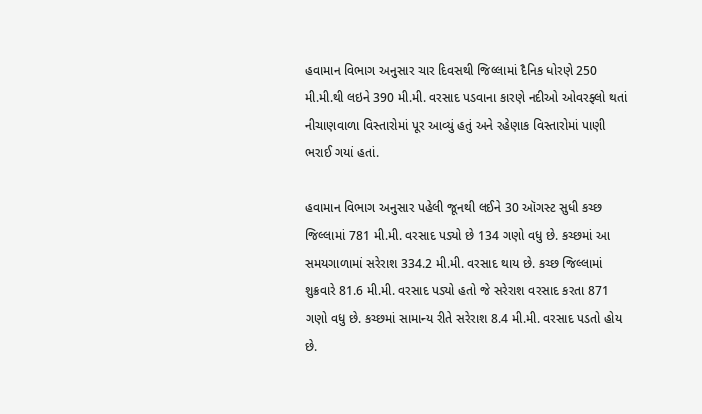હવામાન વિભાગ અનુસાર ચાર દિવસથી જિલ્લામાં દૈનિક ધોરણે 250 મી.મી.થી લઇને 390 મી.મી. વરસાદ પડવાના કારણે નદીઓ ઓવરફ્લો થતાં નીચાણવાળા વિસ્તારોમાં પૂર આવ્યું હતું અને રહેણાક વિસ્તારોમાં પાણી ભરાઈ ગયાં હતાં.

હવામાન વિભાગ અનુસાર પહેલી જૂનથી લઈને 30 ઑગસ્ટ સુધી કચ્છ જિલ્લામાં 781 મી.મી. વરસાદ પડ્યો છે 134 ગણો વધુ છે. કચ્છમાં આ સમયગાળામાં સરેરાશ 334.2 મી.મી. વરસાદ થાય છે. કચ્છ જિલ્લામાં શુક્રવારે 81.6 મી.મી. વરસાદ પડ્યો હતો જે સરેરાશ વરસાદ કરતા 871 ગણો વધુ છે. કચ્છમાં સામાન્ય રીતે સરેરાશ 8.4 મી.મી. વરસાદ પડતો હોય છે.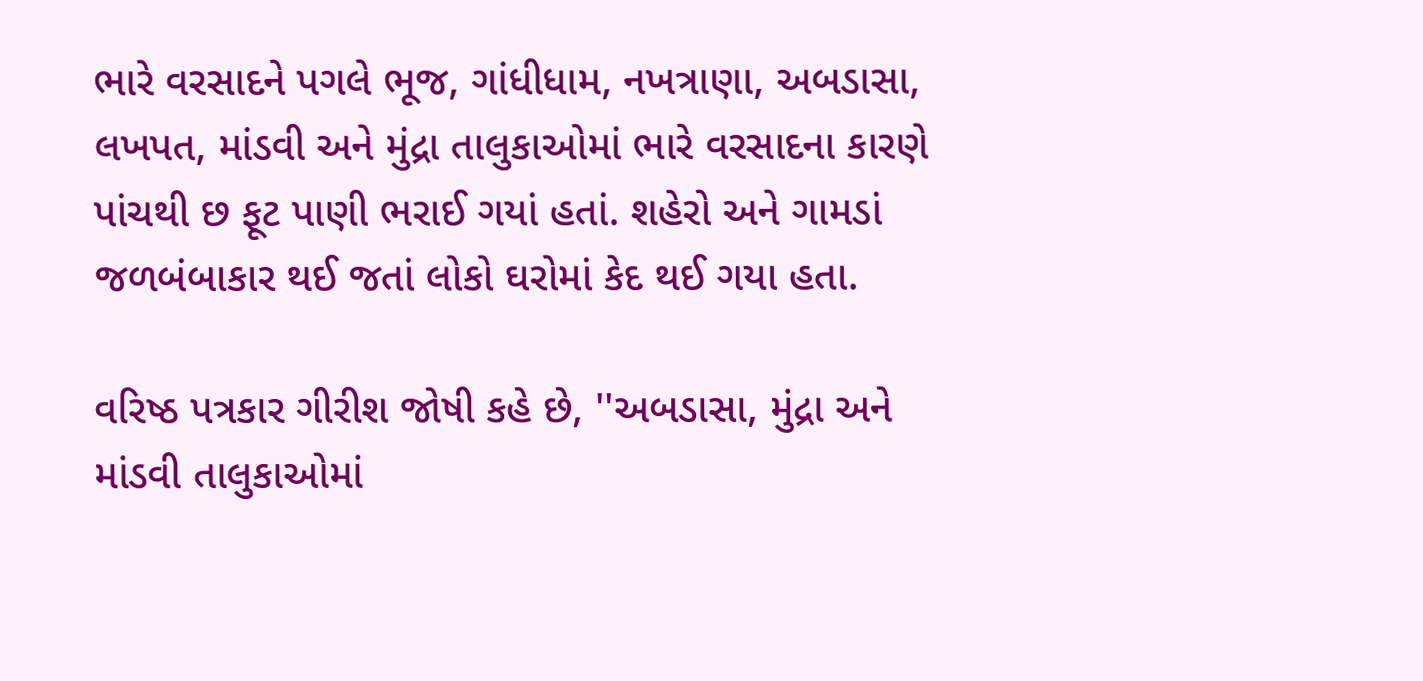ભારે વરસાદને પગલે ભૂજ, ગાંધીધામ, નખત્રાણા, અબડાસા, લખપત, માંડવી અને મુંદ્રા તાલુકાઓમાં ભારે વરસાદના કારણે પાંચથી છ ફૂટ પાણી ભરાઈ ગયાં હતાં. શહેરો અને ગામડાં જળબંબાકાર થઈ જતાં લોકો ઘરોમાં કેદ થઈ ગયા હતા.

વરિષ્ઠ પત્રકાર ગીરીશ જોષી કહે છે, ''અબડાસા, મુંદ્રા અને માંડવી તાલુકાઓમાં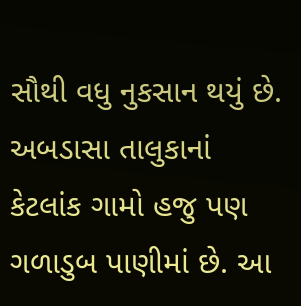સૌથી વધુ નુકસાન થયું છે. અબડાસા તાલુકાનાં કેટલાંક ગામો હજુ પણ ગળાડુબ પાણીમાં છે. આ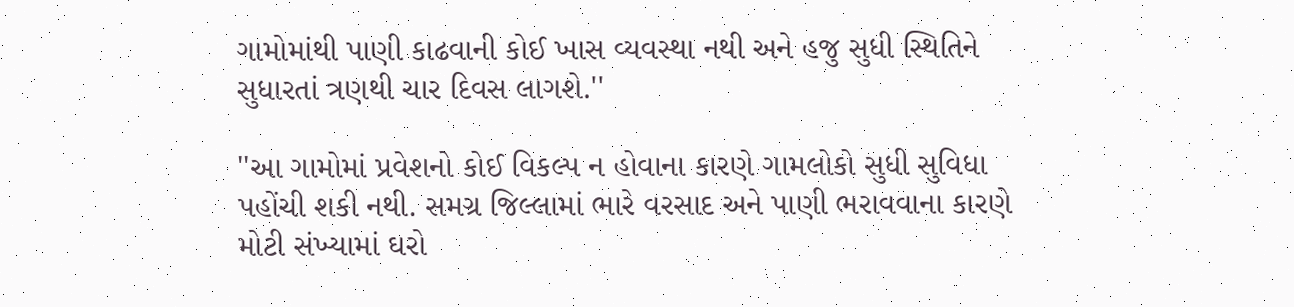ગામોમાંથી પાણી કાઢવાની કોઈ ખાસ વ્યવસ્થા નથી અને હજુ સુધી સ્થિતિને સુધારતાં ત્રણથી ચાર દિવસ લાગશે.''

''આ ગામોમાં પ્રવેશનો કોઈ વિકલ્પ ન હોવાના કારણે ગામલોકો સુધી સુવિધા પહોંચી શકી નથી. સમગ્ર જિલ્લામાં ભારે વરસાદ અને પાણી ભરાવવાના કારણે મોટી સંખ્યામાં ઘરો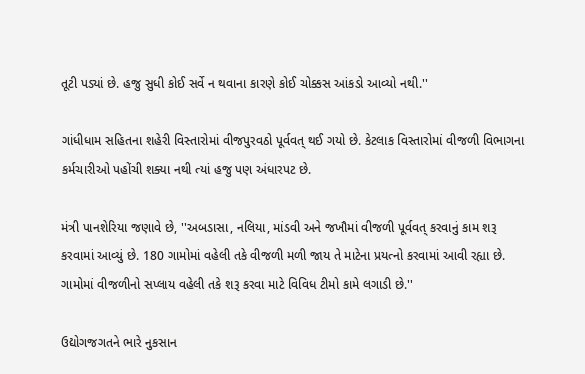તૂટી પડ્યાં છે. હજુ સુધી કોઈ સર્વે ન થવાના કારણે કોઈ ચોક્કસ આંકડો આવ્યો નથી.''

ગાંધીધામ સહિતના શહેરી વિસ્તારોમાં વીજપુરવઠો પૂર્વવત્ થઈ ગયો છે. કેટલાક વિસ્તારોમાં વીજળી વિભાગના કર્મચારીઓ પહોંચી શક્યા નથી ત્યાં હજુ પણ અંધારપટ છે.

મંત્રી પાનશેરિયા જણાવે છે, ''અબડાસા, નલિયા, માંડવી અને જખૌમાં વીજળી પૂર્વવત્ કરવાનું કામ શરૂ કરવામાં આવ્યું છે. 180 ગામોમાં વહેલી તકે વીજળી મળી જાય તે માટેના પ્રયત્નો કરવામાં આવી રહ્યા છે. ગામોમાં વીજળીનો સપ્લાય વહેલી તકે શરૂ કરવા માટે વિવિધ ટીમો કામે લગાડી છે.''

ઉદ્યોગજગતને ભારે નુકસાન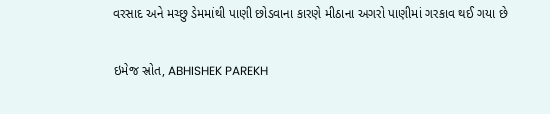વરસાદ અને મચ્છુ ડેમમાંથી પાણી છોડવાના કારણે મીઠાના અગરો પાણીમાં ગરકાવ થઈ ગયા છે

ઇમેજ સ્રોત, ABHISHEK PAREKH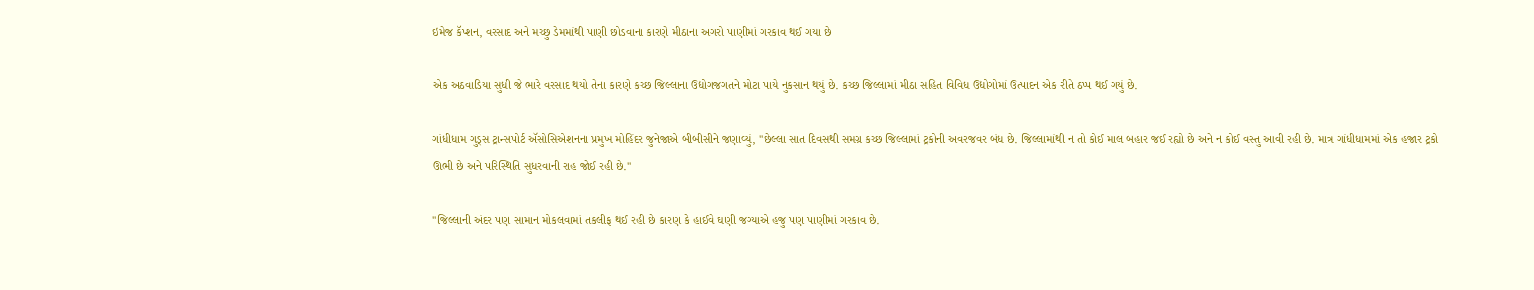ઇમેજ કૅપ્શન, વરસાદ અને મચ્છુ ડેમમાંથી પાણી છોડવાના કારણે મીઠાના અગરો પાણીમાં ગરકાવ થઈ ગયા છે

એક અઠવાડિયા સુધી જે ભારે વરસાદ થયો તેના કારણે કચ્છ જિલ્લાના ઉદ્યોગજગતને મોટા પાયે નુકસાન થયું છે. કચ્છ જિલ્લામાં મીઠા સહિત વિવિધ ઉદ્યોગોમાં ઉત્પાદન એક રીતે ઠપ્પ થઈ ગયું છે.

ગાંધીધામ ગુડ્સ ટ્રાન્સપોર્ટ ઍસોસિએશનના પ્રમુખ મોહિંદર જુનેજાએ બીબીસીને જણાવ્યું, ''છેલ્લા સાત દિવસથી સમગ્ર કચ્છ જિલ્લામાં ટ્રકોની અવરજવર બંધ છે. જિલ્લામાંથી ન તો કોઈ માલ બહાર જઈ રહ્યો છે અને ન કોઈ વસ્તુ આવી રહી છે. માત્ર ગાંધીધામમાં એક હજાર ટ્રકો ઊભી છે અને પરિસ્થિતિ સુધરવાની રાહ જોઈ રહી છે.''

''જિલ્લાની અંદર પણ સામાન મોકલવામાં તકલીફ થઈ રહી છે કારણ કે હાઈવે ઘણી જગ્યાએ હજુ પણ પાણીમાં ગરકાવ છે.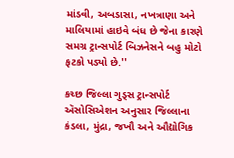માંડવી, અબડાસા, નખત્રાણા અને માલિયામાં હાઇવે બંધ છે જેના કારણે સમગ્ર ટ્રાન્સપોર્ટ બિઝનેસને બહુ મોટો ફટકો પડ્યો છે.''

કચ્છ જિલ્લા ગુડ્સ ટ્રાન્સપોર્ટ ઍસોસિએશન અનુસાર જિલ્લાના કંડલા, મુંદ્રા, જખૌ અને ઔદ્યોગિક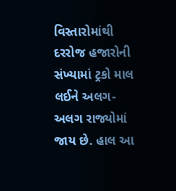વિસ્તારોમાંથી દરરોજ હજારોની સંખ્યામાં ટ્રકો માલ લઈને અલગ-અલગ રાજ્યોમાં જાય છે. હાલ આ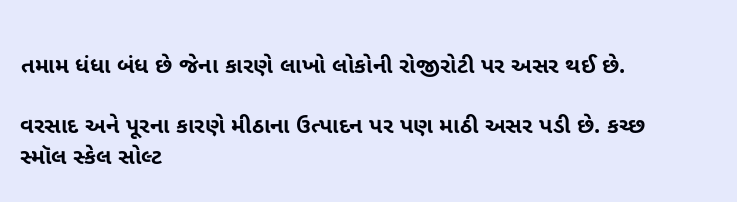તમામ ધંધા બંધ છે જેના કારણે લાખો લોકોની રોજીરોટી પર અસર થઈ છે.

વરસાદ અને પૂરના કારણે મીઠાના ઉત્પાદન પર પણ માઠી અસર પડી છે. કચ્છ સ્મૉલ સ્કેલ સોલ્ટ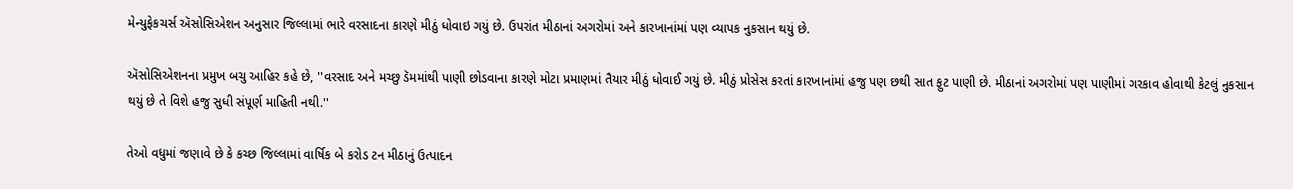મેન્યુફેકચર્સ ઍસોસિએશન અનુસાર જિલ્લામાં ભારે વરસાદના કારણે મીઠું ધોવાઇ ગયું છે. ઉપરાંત મીઠાનાં અગરોમાં અને કારખાનાંમાં પણ વ્યાપક નુકસાન થયું છે.

ઍસોસિએશનના પ્રમુખ બચુ આહિર કહે છે, ''વરસાદ અને મચ્છુ ડૅમમાંથી પાણી છોડવાના કારણે મોટા પ્રમાણમાં તૈયાર મીઠું ધોવાઈ ગયું છે. મીઠું પ્રોસેસ કરતાં કારખાનાંમાં હજુ પણ છથી સાત ફુટ પાણી છે. મીઠાનાં અગરોમાં પણ પાણીમાં ગરકાવ હોવાથી કેટલું નુકસાન થયું છે તે વિશે હજુ સુધી સંપૂર્ણ માહિતી નથી.''

તેઓ વધુમાં જણાવે છે કે કચ્છ જિલ્લામાં વાર્ષિક બે કરોડ ટન મીઠાનું ઉત્પાદન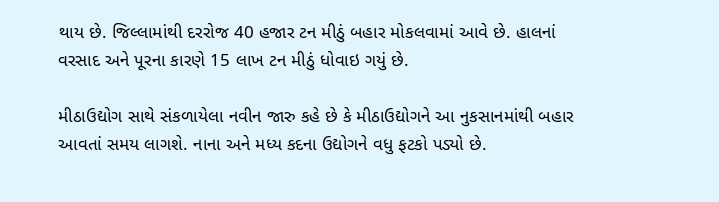થાય છે. જિલ્લામાંથી દરરોજ 40 હજાર ટન મીઠું બહાર મોકલવામાં આવે છે. હાલનાં વરસાદ અને પૂરના કારણે 15 લાખ ટન મીઠું ધોવાઇ ગયું છે.

મીઠાઉદ્યોગ સાથે સંકળાયેલા નવીન જારુ કહે છે કે મીઠાઉદ્યોગને આ નુકસાનમાંથી બહાર આવતાં સમય લાગશે. નાના અને મધ્ય કદના ઉદ્યોગને વધુ ફટકો પડ્યો છે.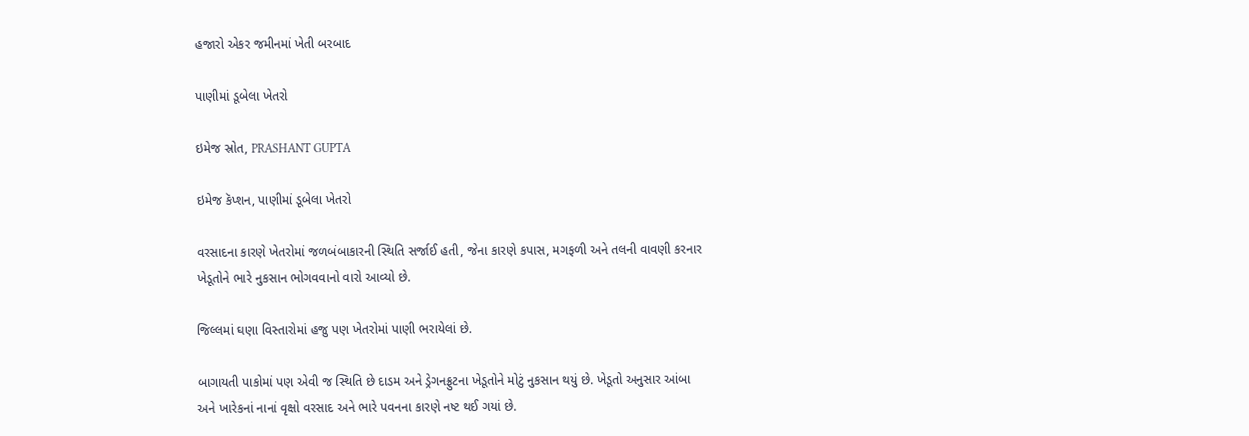હજારો એકર જમીનમાં ખેતી બરબાદ

પાણીમાં ડૂબેલા ખેતરો

ઇમેજ સ્રોત, PRASHANT GUPTA

ઇમેજ કૅપ્શન, પાણીમાં ડૂબેલા ખેતરો

વરસાદના કારણે ખેતરોમાં જળબંબાકારની સ્થિતિ સર્જાઈ હતી, જેના કારણે કપાસ, મગફળી અને તલની વાવણી કરનાર ખેડૂતોને ભારે નુકસાન ભોગવવાનો વારો આવ્યો છે.

જિલ્લમાં ઘણા વિસ્તારોમાં હજુ પણ ખેતરોમાં પાણી ભરાયેલાં છે.

બાગાયતી પાકોમાં પણ એવી જ સ્થિતિ છે દાડમ અને ડ્રેગનફ્રુટના ખેડૂતોને મોટું નુકસાન થયું છે. ખેડૂતો અનુસાર આંબા અને ખારેકનાં નાનાં વૃક્ષો વરસાદ અને ભારે પવનના કારણે નષ્ટ થઈ ગયાં છે.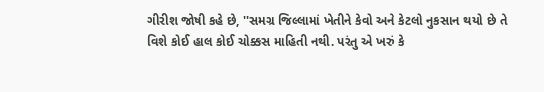ગીરીશ જોષી કહે છે, ''સમગ્ર જિલ્લામાં ખેતીને કેવો અને કેટલો નુકસાન થયો છે તે વિશે કોઈ હાલ કોઈ ચોક્કસ માહિતી નથી. પરંતુ એ ખરું કે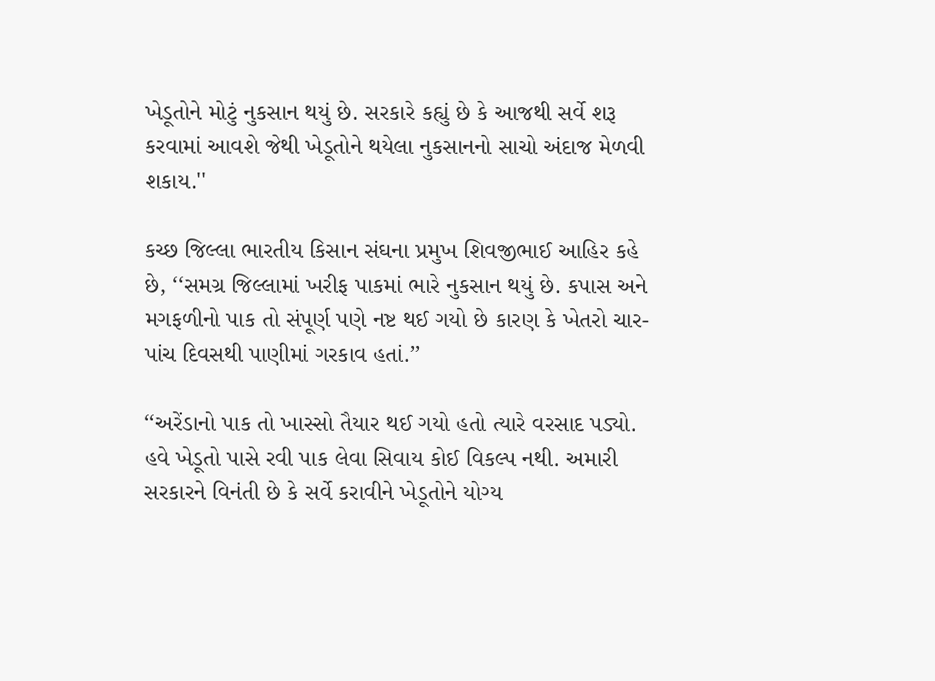ખેડૂતોને મોટું નુકસાન થયું છે. સરકારે કહ્યું છે કે આજથી સર્વે શરૂ કરવામાં આવશે જેથી ખેડૂતોને થયેલા નુકસાનનો સાચો અંદાજ મેળવી શકાય.''

કચ્છ જિલ્લા ભારતીય કિસાન સંઘના પ્રમુખ શિવજીભાઈ આહિર કહે છે, ‘‘સમગ્ર જિલ્લામાં ખરીફ પાકમાં ભારે નુકસાન થયું છે. કપાસ અને મગફળીનો પાક તો સંપૂર્ણ પણે નષ્ટ થઈ ગયો છે કારણ કે ખેતરો ચાર-પાંચ દિવસથી પાણીમાં ગરકાવ હતાં.’’

‘‘અરેંડાનો પાક તો ખાસ્સો તૈયાર થઈ ગયો હતો ત્યારે વરસાદ પડ્યો. હવે ખેડૂતો પાસે રવી પાક લેવા સિવાય કોઈ વિકલ્પ નથી. અમારી સરકારને વિનંતી છે કે સર્વે કરાવીને ખેડૂતોને યોગ્ય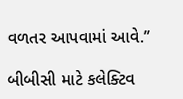વળતર આપવામાં આવે.’’

બીબીસી માટે કલેક્ટિવ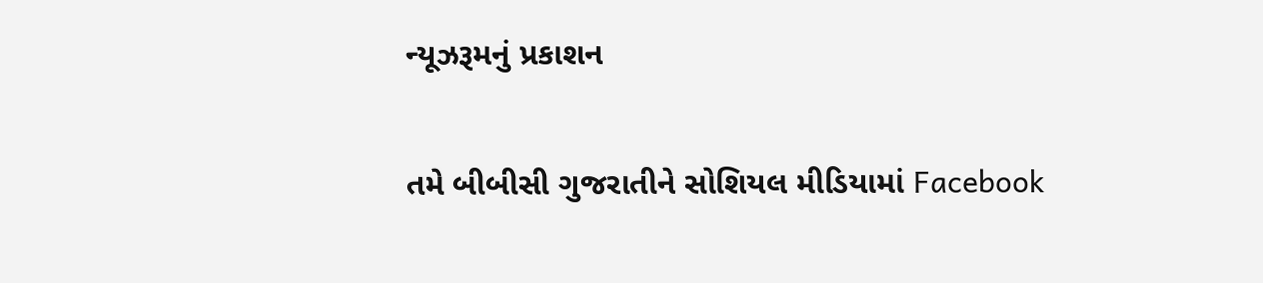ન્યૂઝરૂમનું પ્રકાશન

તમે બીબીસી ગુજરાતીને સોશિયલ મીડિયામાં Facebook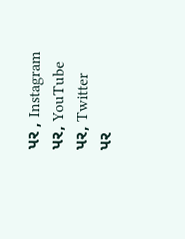પર , Instagram પર, YouTube પર, Twitter પર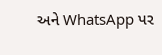અને WhatsApp પર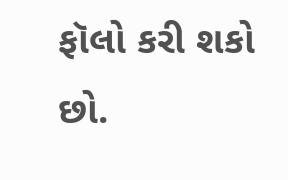ફૉલો કરી શકો છો.